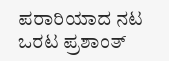ಪರಾರಿಯಾದ ನಟ ಒರಟ ಪ್ರಶಾಂತ್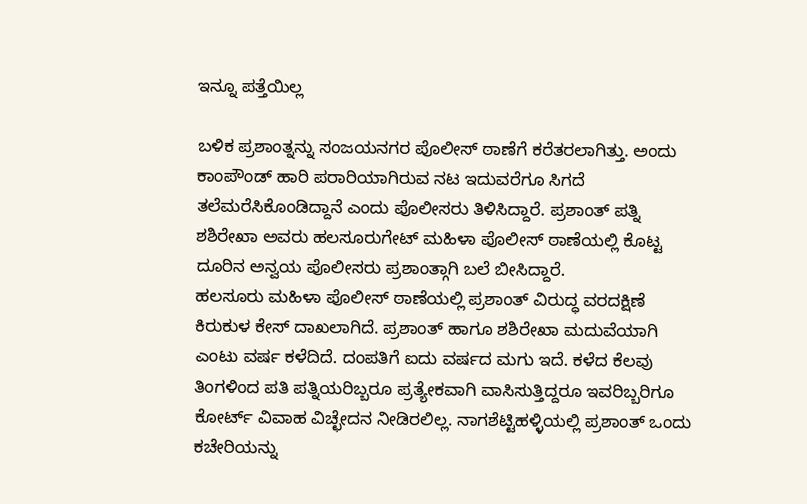ಇನ್ನೂ ಪತ್ತೆಯಿಲ್ಲ

ಬಳಿಕ ಪ್ರಶಾಂತ್ನನ್ನು ಸಂಜಯನಗರ ಪೊಲೀಸ್ ಠಾಣೆಗೆ ಕರೆತರಲಾಗಿತ್ತು. ಅಂದು ಕಾಂಪೌಂಡ್ ಹಾರಿ ಪರಾರಿಯಾಗಿರುವ ನಟ ಇದುವರೆಗೂ ಸಿಗದೆ ತಲೆಮರೆಸಿಕೊಂಡಿದ್ದಾನೆ ಎಂದು ಪೊಲೀಸರು ತಿಳಿಸಿದ್ದಾರೆ. ಪ್ರಶಾಂತ್ ಪತ್ನಿ ಶಶಿರೇಖಾ ಅವರು ಹಲಸೂರುಗೇಟ್ ಮಹಿಳಾ ಪೊಲೀಸ್ ಠಾಣೆಯಲ್ಲಿ ಕೊಟ್ಟ ದೂರಿನ ಅನ್ವಯ ಪೊಲೀಸರು ಪ್ರಶಾಂತ್ಗಾಗಿ ಬಲೆ ಬೀಸಿದ್ದಾರೆ.
ಹಲಸೂರು ಮಹಿಳಾ ಪೊಲೀಸ್ ಠಾಣೆಯಲ್ಲಿ ಪ್ರಶಾಂತ್ ವಿರುದ್ಧ ವರದಕ್ಷಿಣೆ ಕಿರುಕುಳ ಕೇಸ್ ದಾಖಲಾಗಿದೆ. ಪ್ರಶಾಂತ್ ಹಾಗೂ ಶಶಿರೇಖಾ ಮದುವೆಯಾಗಿ ಎಂಟು ವರ್ಷ ಕಳೆದಿದೆ. ದಂಪತಿಗೆ ಐದು ವರ್ಷದ ಮಗು ಇದೆ. ಕಳೆದ ಕೆಲವು ತಿಂಗಳಿಂದ ಪತಿ ಪತ್ನಿಯರಿಬ್ಬರೂ ಪ್ರತ್ಯೇಕವಾಗಿ ವಾಸಿಸುತ್ತಿದ್ದರೂ ಇವರಿಬ್ಬರಿಗೂ ಕೋರ್ಟ್ ವಿವಾಹ ವಿಚ್ಛೇದನ ನೀಡಿರಲಿಲ್ಲ. ನಾಗಶೆಟ್ಟಿಹಳ್ಳಿಯಲ್ಲಿ ಪ್ರಶಾಂತ್ ಒಂದು ಕಚೇರಿಯನ್ನು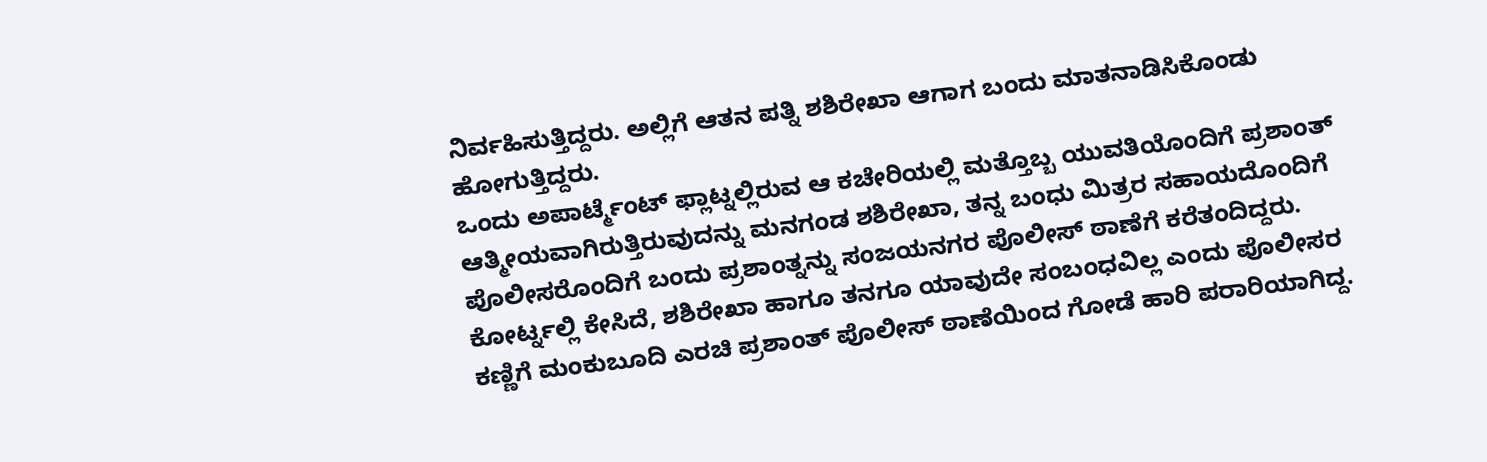ನಿರ್ವಹಿಸುತ್ತಿದ್ದರು. ಅಲ್ಲಿಗೆ ಆತನ ಪತ್ನಿ ಶಶಿರೇಖಾ ಆಗಾಗ ಬಂದು ಮಾತನಾಡಿಸಿಕೊಂಡು ಹೋಗುತ್ತಿದ್ದರು.
ಒಂದು ಅಪಾರ್ಟ್ಮೆಂಟ್ ಫ್ಲಾಟ್ನಲ್ಲಿರುವ ಆ ಕಚೇರಿಯಲ್ಲಿ ಮತ್ತೊಬ್ಬ ಯುವತಿಯೊಂದಿಗೆ ಪ್ರಶಾಂತ್ ಆತ್ಮೀಯವಾಗಿರುತ್ತಿರುವುದನ್ನು ಮನಗಂಡ ಶಶಿರೇಖಾ, ತನ್ನ ಬಂಧು ಮಿತ್ರರ ಸಹಾಯದೊಂದಿಗೆ ಪೊಲೀಸರೊಂದಿಗೆ ಬಂದು ಪ್ರಶಾಂತ್ನನ್ನು ಸಂಜಯನಗರ ಪೊಲೀಸ್ ಠಾಣೆಗೆ ಕರೆತಂದಿದ್ದರು.
ಕೋರ್ಟ್ನಲ್ಲಿ ಕೇಸಿದೆ, ಶಶಿರೇಖಾ ಹಾಗೂ ತನಗೂ ಯಾವುದೇ ಸಂಬಂಧವಿಲ್ಲ ಎಂದು ಪೊಲೀಸರ ಕಣ್ಣಿಗೆ ಮಂಕುಬೂದಿ ಎರಚಿ ಪ್ರಶಾಂತ್ ಪೊಲೀಸ್ ಠಾಣೆಯಿಂದ ಗೋಡೆ ಹಾರಿ ಪರಾರಿಯಾಗಿದ್ದ.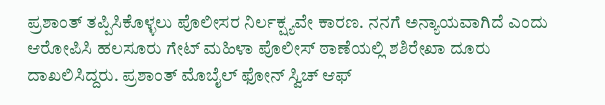ಪ್ರಶಾಂತ್ ತಪ್ಪಿಸಿಕೊಳ್ಳಲು ಪೊಲೀಸರ ನಿರ್ಲಕ್ಷ್ಯವೇ ಕಾರಣ. ನನಗೆ ಅನ್ಯಾಯವಾಗಿದೆ ಎಂದು ಆರೋಪಿಸಿ ಹಲಸೂರು ಗೇಟ್ ಮಹಿಳಾ ಪೊಲೀಸ್ ಠಾಣೆಯಲ್ಲಿ ಶಶಿರೇಖಾ ದೂರು ದಾಖಲಿಸಿದ್ದರು. ಪ್ರಶಾಂತ್ ಮೊಬೈಲ್ ಫೋನ್ ಸ್ವಿಚ್ ಆಫ್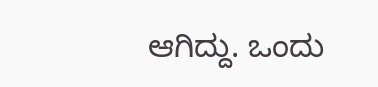ಆಗಿದ್ದು. ಒಂದು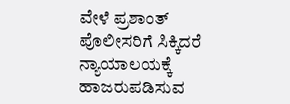ವೇಳೆ ಪ್ರಶಾಂತ್ ಪೊಲೀಸರಿಗೆ ಸಿಕ್ಕಿದರೆ ನ್ಯಾಯಾಲಯಕ್ಕೆ ಹಾಜರುಪಡಿಸುವ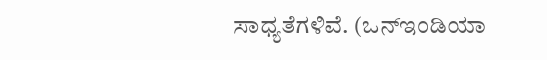ಸಾಧ್ಯತೆಗಳಿವೆ. (ಒನ್ಇಂಡಿಯಾ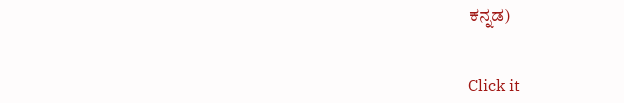ಕನ್ನಡ)


Click it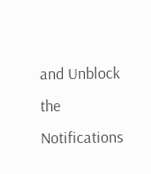and Unblock the Notifications